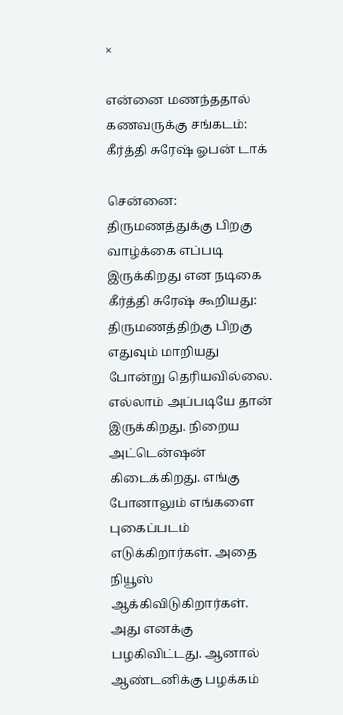×

என்னை மணந்ததால் கணவருக்கு சங்கடம்: கீர்த்தி சுரேஷ் ஓபன் டாக்

சென்னை: திருமணத்துக்கு பிறகு வாழ்க்கை எப்படி இருக்கிறது என நடிகை கீர்த்தி சுரேஷ் கூறியது: திருமணத்திற்கு பிறகு எதுவும் மாறியது போன்று தெரியவில்லை. எல்லாம் அப்படியே தான் இருக்கிறது. நிறைய அட்டென்ஷன் கிடைக்கிறது. எங்கு போனாலும் எங்களை புகைப்படம் எடுக்கிறார்கள். அதை நியூஸ் ஆக்கிவிடுகிறார்கள். அது எனக்கு பழகிவிட்டது. ஆனால் ஆண்டனிக்கு பழக்கம்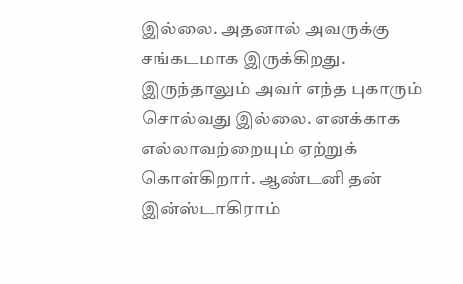இல்லை. அதனால் அவருக்கு சங்கடமாக இருக்கிறது. இருந்தாலும் அவர் எந்த புகாரும் சொல்வது இல்லை. எனக்காக எல்லாவற்றையும் ஏற்றுக் கொள்கிறார். ஆண்டனி தன் இன்ஸ்டாகிராம்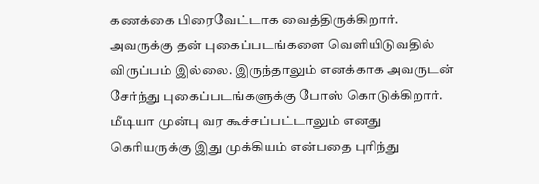கணக்கை பிரைவேட்டாக வைத்திருக்கிறார். அவருக்கு தன் புகைப்படங்களை வெளியிடுவதில் விருப்பம் இல்லை. இருந்தாலும் எனக்காக அவருடன் சேர்ந்து புகைப்படங்களுக்கு போஸ் கொடுக்கிறார். மீடியா முன்பு வர கூச்சப்பட்டாலும் எனது கெரியருக்கு இது முக்கியம் என்பதை புரிந்து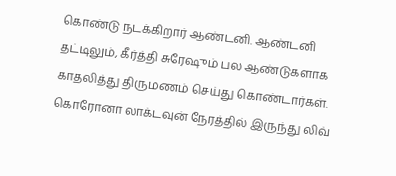கொண்டு நடக்கிறார் ஆண்டனி. ஆண்டனி தட்டிலும், கீர்த்தி சுரேஷும் பல ஆண்டுகளாக காதலித்து திருமணம் செய்து கொண்டார்கள். கொரோனா லாக்டவுன் நேரத்தில் இருந்து லிவ்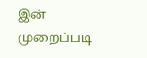இன் முறைப்படி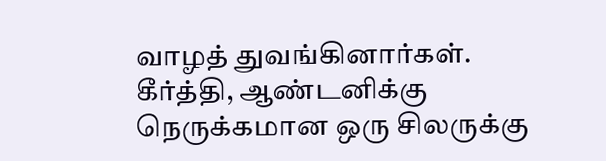வாழத் துவங்கினார்கள். கீர்த்தி, ஆண்டனிக்கு நெருக்கமான ஒரு சிலருக்கு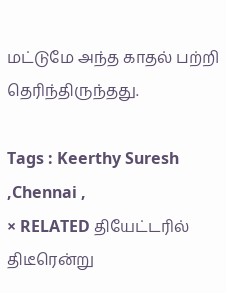மட்டுமே அந்த காதல் பற்றி தெரிந்திருந்தது.

Tags : Keerthy Suresh ,Chennai ,
× RELATED தியேட்டரில் திடீரென்று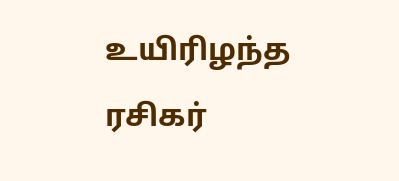உயிரிழந்த ரசிகர்